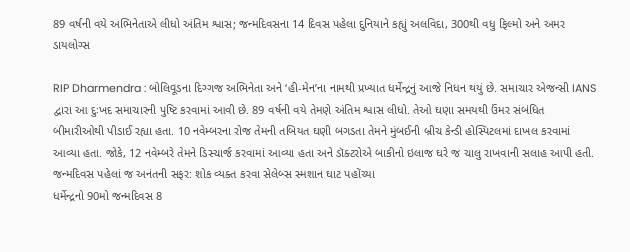89 વર્ષની વયે અભિનેતાએ લીધો અંતિમ શ્વાસ; જન્મદિવસના 14 દિવસ પહેલા દુનિયાને કહ્યું અલવિદા, 300થી વધુ ફિલ્મો અને અમર ડાયલોગ્સ

RIP Dharmendra : બોલિવૂડના દિગ્ગજ અભિનેતા અને ‘હી-મેન’ના નામથી પ્રખ્યાત ધર્મેન્દ્રનું આજે નિધન થયું છે. સમાચાર એજન્સી IANS દ્વારા આ દુઃખદ સમાચારની પુષ્ટિ કરવામાં આવી છે. 89 વર્ષની વયે તેમણે અંતિમ શ્વાસ લીધો. તેઓ ઘણા સમયથી ઉંમર સંબંધિત બીમારીઓથી પીડાઈ રહ્યા હતા. 10 નવેમ્બરના રોજ તેમની તબિયત ઘણી બગડતા તેમને મુંબઈની બ્રીચ કેન્ડી હોસ્પિટલમાં દાખલ કરવામાં આવ્યા હતા. જોકે, 12 નવેમ્બરે તેમને ડિસ્ચાર્જ કરવામાં આવ્યા હતા અને ડૉક્ટરોએ બાકીનો ઇલાજ ઘરે જ ચાલુ રાખવાની સલાહ આપી હતી.
જન્મદિવસ પહેલાં જ અનંતની સફર: શોક વ્યક્ત કરવા સેલેબ્સ સ્મશાન ઘાટ પહોંચ્યા
ધર્મેન્દ્રનો 90મો જન્મદિવસ 8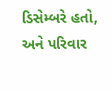ડિસેમ્બરે હતો, અને પરિવાર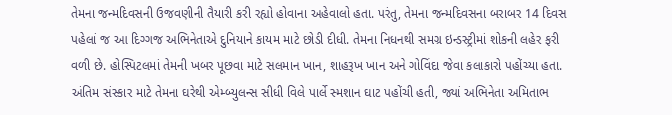તેમના જન્મદિવસની ઉજવણીની તૈયારી કરી રહ્યો હોવાના અહેવાલો હતા. પરંતુ, તેમના જન્મદિવસના બરાબર 14 દિવસ પહેલાં જ આ દિગ્ગજ અભિનેતાએ દુનિયાને કાયમ માટે છોડી દીધી. તેમના નિધનથી સમગ્ર ઇન્ડસ્ટ્રીમાં શોકની લહેર ફરી વળી છે. હોસ્પિટલમાં તેમની ખબર પૂછવા માટે સલમાન ખાન, શાહરૂખ ખાન અને ગોવિંદા જેવા કલાકારો પહોંચ્યા હતા. અંતિમ સંસ્કાર માટે તેમના ઘરેથી એમ્બ્યુલન્સ સીધી વિલે પાર્લે સ્મશાન ઘાટ પહોંચી હતી, જ્યાં અભિનેતા અમિતાભ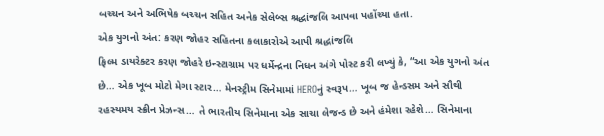બચ્ચન અને અભિષેક બચ્ચન સહિત અનેક સેલેબ્સ શ્રદ્ધાંજલિ આપવા પહોંચ્યા હતા.
એક યુગનો અંત: કરણ જોહર સહિતના કલાકારોએ આપી શ્રદ્ધાંજલિ
ફિલ્મ ડાયરેક્ટર કરણ જોહરે ઇન્સ્ટાગ્રામ પર ધર્મેન્દ્રના નિધન અંગે પોસ્ટ કરી લખ્યું કે, “આ એક યુગનો અંત છે… એક ખૂબ મોટો મેગા સ્ટાર… મેનસ્ટ્રીમ સિનેમામાં HEROનું સ્વરૂપ… ખૂબ જ હેન્ડસમ અને સૌથી રહસ્યમય સ્ક્રીન પ્રેઝન્સ… તે ભારતીય સિનેમાના એક સાચા લેજન્ડ છે અને હંમેશા રહેશે… સિનેમાના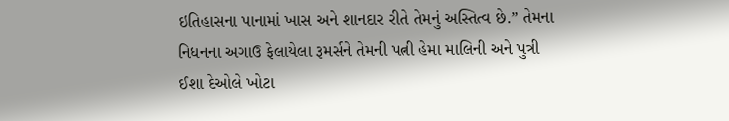ઇતિહાસના પાનામાં ખાસ અને શાનદાર રીતે તેમનું અસ્તિત્વ છે.” તેમના નિધનના અગાઉ ફેલાયેલા રૂમર્સને તેમની પત્ની હેમા માલિની અને પુત્રી ઈશા દેઓલે ખોટા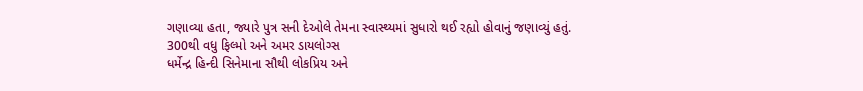ગણાવ્યા હતા, જ્યારે પુત્ર સની દેઓલે તેમના સ્વાસ્થ્યમાં સુધારો થઈ રહ્યો હોવાનું જણાવ્યું હતું.
300થી વધુ ફિલ્મો અને અમર ડાયલોગ્સ
ધર્મેન્દ્ર હિન્દી સિનેમાના સૌથી લોકપ્રિય અને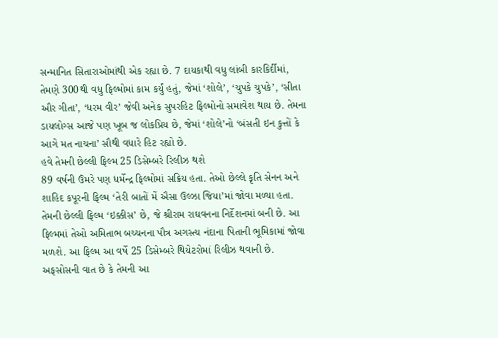સન્માનિત સિતારાઓમાંથી એક રહ્યા છે. 7 દાયકાથી વધુ લાંબી કારકિર્દીમાં, તેમણે 300થી વધુ ફિલ્મોમાં કામ કર્યું હતું, જેમાં ‘શોલે’, ‘ચુપકે ચુપકે’, ‘સીતા ઔર ગીતા’, ‘ધરમ વીર’ જેવી અનેક સુપરહિટ ફિલ્મોનો સમાવેશ થાય છે. તેમના ડાયલોગ્સ આજે પણ ખૂબ જ લોકપ્રિય છે, જેમાં ‘શોલે’નો ‘બંસતી ઇન કુત્તોં કે આગે મત નાચના’ સૌથી વધારે હિટ રહ્યો છે.
હવે તેમની છેલ્લી ફિલ્મ 25 ડિસેમ્બરે રિલીઝ થશે
89 વર્ષની ઉંમરે પણ ધર્મેન્દ્ર ફિલ્મોમાં સક્રિય હતા. તેઓ છેલ્લે કૃતિ સેનન અને શાહિદ કપૂરની ફિલ્મ ‘તેરી બાતોં મેં ઐસા ઉલ્ઝા જિયા’માં જોવા મળ્યા હતા. તેમની છેલ્લી ફિલ્મ ‘ઇક્કીસ’ છે, જે શ્રીરામ રાઘવનના નિર્દેશનમાં બની છે. આ ફિલ્મમાં તેઓ અમિતાભ બચ્ચનના પૌત્ર અગસ્ત્ય નંદાના પિતાની ભૂમિકામાં જોવા મળશે. આ ફિલ્મ આ વર્ષે 25 ડિસેમ્બરે થિયેટરોમાં રિલીઝ થવાની છે. અફસોસની વાત છે કે તેમની આ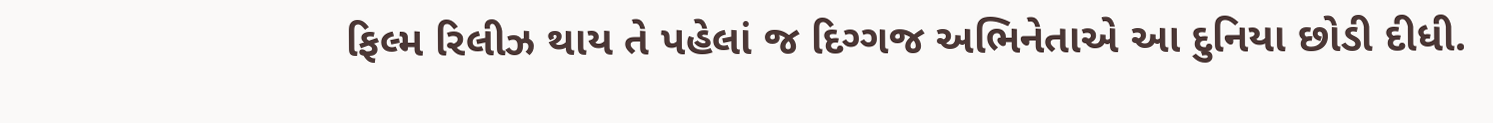ફિલ્મ રિલીઝ થાય તે પહેલાં જ દિગ્ગજ અભિનેતાએ આ દુનિયા છોડી દીધી.